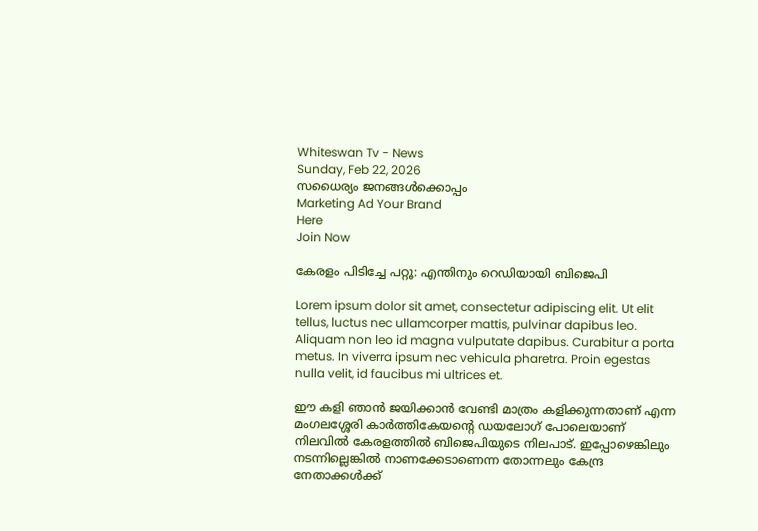Whiteswan Tv - News
Sunday, Feb 22, 2026
സധൈര്യം ജനങ്ങൾക്കൊപ്പം
Marketing Ad Your Brand
Here
Join Now

കേരളം പിടിച്ചേ പറ്റൂ: എന്തിനും റെഡിയായി ബിജെപി

Lorem ipsum dolor sit amet, consectetur adipiscing elit. Ut elit tellus, luctus nec ullamcorper mattis, pulvinar dapibus leo. Aliquam non leo id magna vulputate dapibus. Curabitur a porta metus. In viverra ipsum nec vehicula pharetra. Proin egestas nulla velit, id faucibus mi ultrices et.

ഈ കളി ഞാൻ ജയിക്കാൻ വേണ്ടി മാത്രം കളിക്കുന്നതാണ് എന്ന മംഗലശ്ശേരി കാർത്തികേയന്റെ ഡയലോഗ് പോലെയാണ് നിലവിൽ കേരളത്തിൽ ബിജെപിയുടെ നിലപാട്. ഇപ്പോഴെങ്കിലും നടന്നില്ലെങ്കിൽ നാണക്കേടാണെന്ന തോന്നലും കേന്ദ്ര നേതാക്കൾക്ക്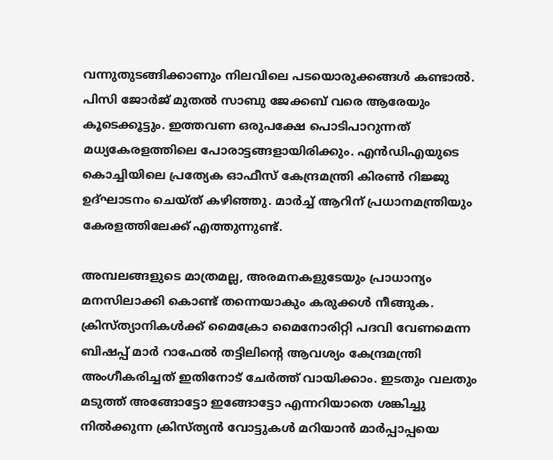വന്നുതുടങ്ങിക്കാണും നിലവിലെ പടയൊരുക്കങ്ങൾ കണ്ടാൽ. പിസി ജോർജ് മുതൽ സാബു ജേക്കബ് വരെ ആരേയും കൂടെക്കൂട്ടും. ഇത്തവണ ഒരുപക്ഷേ പൊടിപാറുന്നത് മധ്യകേരളത്തിലെ പോരാട്ടങ്ങളായിരിക്കും. എൻഡിഎയുടെ കൊച്ചിയിലെ പ്രത്യേക ഓഫീസ് കേന്ദ്രമന്ത്രി കിരൺ റിജ്ജു ഉദ്ഘാടനം ചെയ്ത് കഴിഞ്ഞു. മാർച്ച് ആറിന് പ്രധാനമന്ത്രിയും കേരളത്തിലേക്ക് എത്തുന്നുണ്ട്.

അമ്പലങ്ങളുടെ മാത്രമല്ല, അരമനകളുടേയും പ്രാധാന്യം മനസിലാക്കി കൊണ്ട് തന്നെയാകും കരുക്കൾ നീങ്ങുക. ക്രിസ്ത്യാനികൾക്ക് മൈക്രോ മൈനോരിറ്റി പദവി വേണമെന്ന ബിഷപ്പ് മാർ റാഫേൽ തട്ടിലിന്റെ ആവശ്യം കേന്ദ്രമന്ത്രി അംഗീകരിച്ചത് ഇതിനോട് ചേർത്ത് വായിക്കാം. ഇടതും വലതും മടുത്ത് അങ്ങോട്ടോ ഇങ്ങോട്ടോ എന്നറിയാതെ ശങ്കിച്ചു നിൽക്കുന്ന ക്രിസ്ത്യൻ വോട്ടുകൾ മറിയാൻ മാർപ്പാപ്പയെ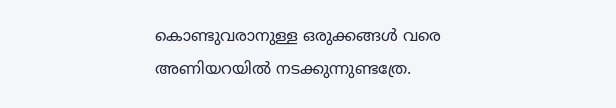കൊണ്ടുവരാനുള്ള ഒരുക്കങ്ങൾ വരെ അണിയറയിൽ നടക്കുന്നുണ്ടത്രേ.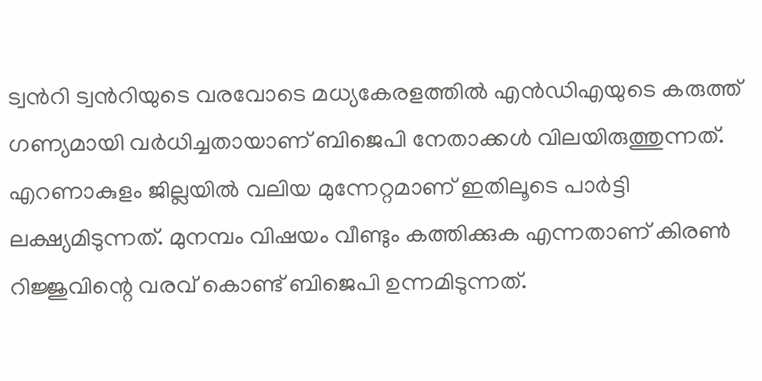ട്വന്‍റി ട്വന്‍റിയുടെ വരവോടെ മധ്യകേരളത്തില്‍ എന്‍ഡിഎയുടെ കരുത്ത് ഗണ്യമായി വര്‍ധിച്ചതായാണ് ബിജെപി നേതാക്കൾ വിലയിരുത്തുന്നത്. എറണാകുളം ജില്ലയിൽ വലിയ മുന്നേറ്റമാണ് ഇതിലൂടെ പാർട്ടി ലക്ഷ്യമിടുന്നത്. മുനമ്പം വിഷയം വീണ്ടും കത്തിക്കുക എന്നതാണ് കിരൺ റിജ്ജുവിന്റെ വരവ് കൊണ്ട് ബിജെപി ഉന്നമിടുന്നത്.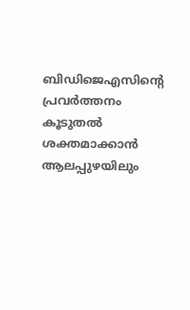ബിഡിജെഎസിന്‍റെ പ്രവര്‍ത്തനം കൂടുതല്‍ ശക്തമാക്കാന്‍ ആലപ്പുഴയിലും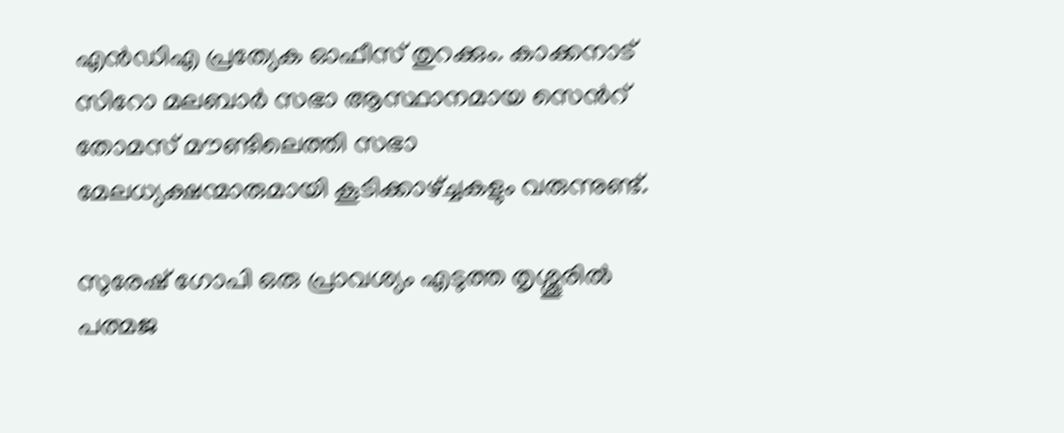എന്‍ഡിഎ പ്രത്യേക ഓഫീസ് തുറക്കും. കാക്കനാട് സിറോ മലബാര്‍ സഭാ ആസ്ഥാനമായ സെന്‍റ് തോമസ് മൗണ്ടിലെത്തി സഭാ മേലധ്യക്ഷന്മാരുമായി കൂടിക്കാഴ്ച്ചകളും വരുന്നുണ്ട്.

സുരേഷ് ഗോപി ഒരു പ്രാവശ്യം എടുത്ത തൃശ്ശൂരിൽ പത്മജ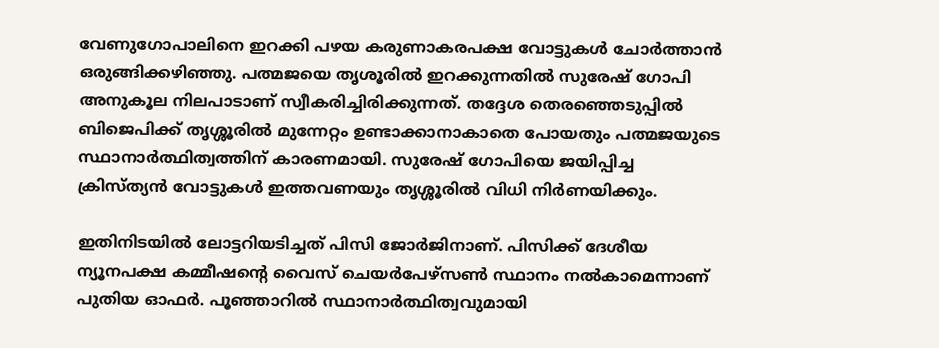വേണുഗോപാലിനെ ഇറക്കി പഴയ കരുണാകരപക്ഷ വോട്ടുകൾ ചോർത്താൻ ഒരുങ്ങിക്കഴിഞ്ഞു. പത്മജയെ തൃശൂരില്‍ ഇറക്കുന്നതില്‍ സുരേഷ് ഗോപി അനുകൂല നിലപാടാണ് സ്വീകരിച്ചിരിക്കുന്നത്. തദ്ദേശ തെരഞ്ഞെടുപ്പില്‍ ബിജെപിക്ക് തൃശ്ശൂരില്‍ മുന്നേറ്റം ഉണ്ടാക്കാനാകാതെ പോയതും പത്മജയുടെ സ്ഥാനാര്‍ത്ഥിത്വത്തിന് കാരണമായി. സുരേഷ് ഗോപിയെ ജയിപ്പിച്ച ക്രിസ്ത്യൻ വോട്ടുകൾ ഇത്തവണയും തൃശ്ശൂരിൽ വിധി നിർണയിക്കും.

ഇതിനിടയിൽ ലോട്ടറിയടിച്ചത് പിസി ജോർജിനാണ്. പിസിക്ക് ദേശീയ ന്യൂനപക്ഷ കമ്മീഷന്റെ വൈസ് ചെയര്‍പേഴ്സണ്‍ സ്ഥാനം നല്‍കാമെന്നാണ് പുതിയ ഓഫർ. പൂഞ്ഞാറില്‍ സ്ഥാനാര്‍ത്ഥിത്വവുമായി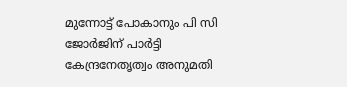മുന്നോട്ട് പോകാനും പി സി ജോര്‍ജിന് പാര്‍ട്ടി കേന്ദ്രനേതൃത്വം അനുമതി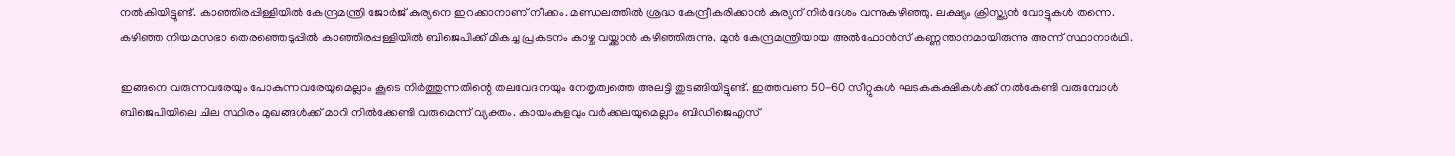നല്‍കിയിട്ടുണ്ട്. കാഞ്ഞിരപ്പിള്ളിയിൽ കേന്ദ്രമന്ത്രി ജോർജ് കുര്യനെ ഇറക്കാനാണ് നീക്കം. മണ്ഡലത്തിൽ ശ്രദ്ധ കേന്ദ്രീകരിക്കാൻ കുര്യന് നിർദേശം വന്നുകഴിഞ്ഞു. ലക്ഷ്യം ക്രിസ്ത്യൻ വോട്ടുകൾ തന്നെ. കഴിഞ്ഞ നിയമസഭാ തെരഞ്ഞെടുപ്പില്‍ കാഞ്ഞിരപ്പള്ളിയില്‍ ബിജെപിക്ക് മികച്ച പ്രകടനം കാഴ്ച വയ്ക്കാന്‍ കഴിഞ്ഞിരുന്നു. മുന്‍ കേന്ദ്രമന്ത്രിയായ അല്‍ഫോന്‍സ് കണ്ണന്താനമായിരുന്നു അന്ന് സ്ഥാനാര്‍ഥി.

ഇങ്ങനെ വരുന്നവരേയും പോകുന്നവരേയുമെല്ലാം കൂടെ നിർത്തുന്നതിന്റെ തലവേദനയും നേതൃത്വത്തെ അലട്ടി തുടങ്ങിയിട്ടുണ്ട്. ഇത്തവണ 50-60 സീറ്റുകൾ ഘടകകക്ഷികൾക്ക് നൽകേണ്ടി വരുമ്പോൾ ബിജെപിയിലെ ചില സ്ഥിരം മുഖങ്ങൾക്ക് മാറി നിൽക്കേണ്ടി വരുമെന്ന് വ്യക്തം. കായംകുളവും വർക്കലയുമെല്ലാം ബിഡിജെഎസ്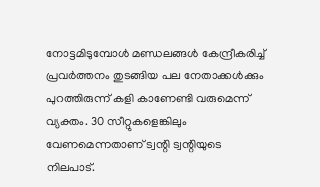നോട്ടമിടുമ്പോൾ മണ്ഡലങ്ങൾ കേന്ദ്രീകരിച്ച് പ്രവർത്തനം തുടങ്ങിയ പല നേതാക്കൾക്കും പുറത്തിരുന്ന് കളി കാണേണ്ടി വരുമെന്ന് വ്യക്തം. 30 സീറ്റുകളെങ്കിലും വേണമെന്നതാണ് ട്വന്റി ട്വന്റിയുടെ നിലപാട്.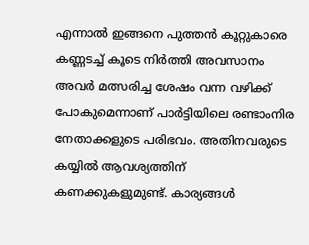എന്നാൽ ഇങ്ങനെ പുത്തൻ കൂറ്റുകാരെ കണ്ണടച്ച് കൂടെ നിർത്തി അവസാനം അവർ മത്സരിച്ച ശേഷം വന്ന വഴിക്ക് പോകുമെന്നാണ് പാർട്ടിയിലെ രണ്ടാംനിര നേതാക്കളുടെ പരിഭവം. അതിനവരുടെ കയ്യിൽ ആവശ്യത്തിന് കണക്കുകളുമുണ്ട്. കാര്യങ്ങൾ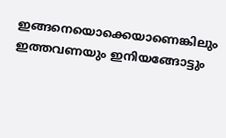ഇങ്ങനെയൊക്കെയാണെങ്കിലും ഇത്തവണയും ഇനിയങ്ങോട്ടും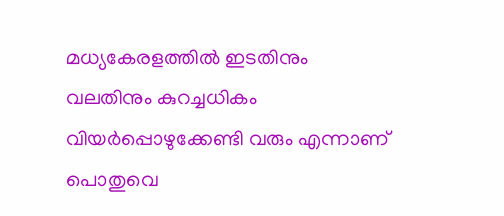മധ്യകേരളത്തിൽ ഇടതിനും വലതിനും കുറച്ചധികം വിയർപ്പൊഴുക്കേണ്ടി വരും എന്നാണ് പൊതുവെ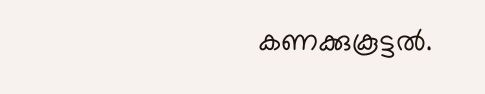കണക്കുകൂട്ടൽ.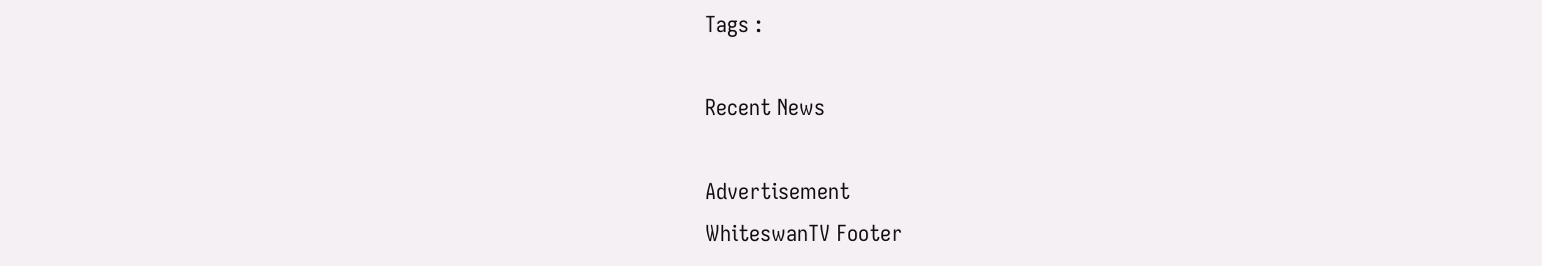Tags :

Recent News

Advertisement
WhiteswanTV Footer